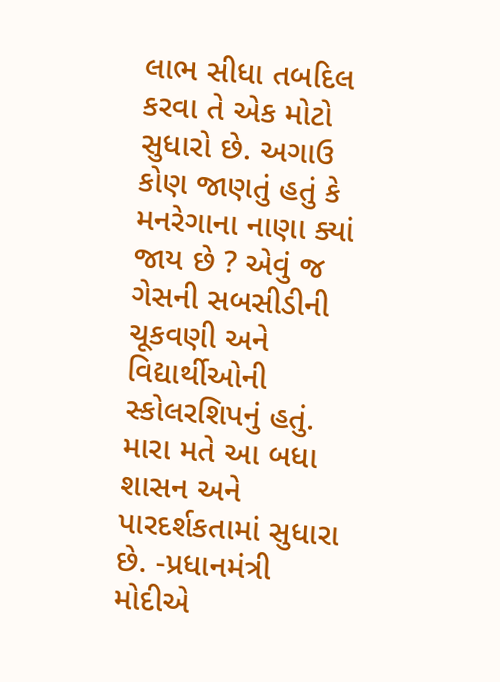લાભ સીધા તબદિલ કરવા તે એક મોટો સુધારો છે. અગાઉ કોણ જાણતું હતું કે મનરેગાના નાણા ક્યાં જાય છે ? એવું જ ગેસની સબસીડીની ચૂકવણી અને વિદ્યાર્થીઓની સ્કોલરશિપનું હતું. મારા મતે આ બધા શાસન અને પારદર્શકતામાં સુધારા છે. -પ્રધાનમંત્રી મોદીએ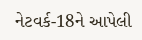નેટવર્ક-18ને આપેલી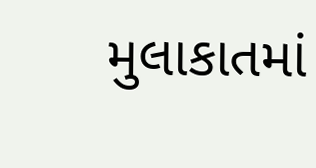મુલાકાતમાં